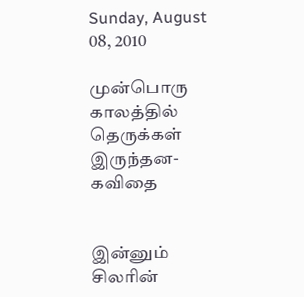Sunday, August 08, 2010

முன்பொரு காலத்தில் தெருக்கள் இருந்தன-கவிதை


இன்னும் சிலரின்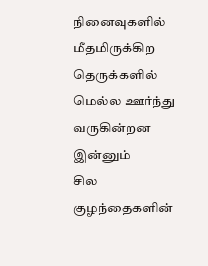நினைவுகளில்
மீதமிருக்கிற
தெருக்களில்
மெல்ல ஊர்ந்து வருகின்றன
இன்னும்
சில குழந்தைகளின்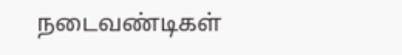நடைவண்டிகள்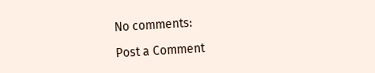No comments:

Post a Comment